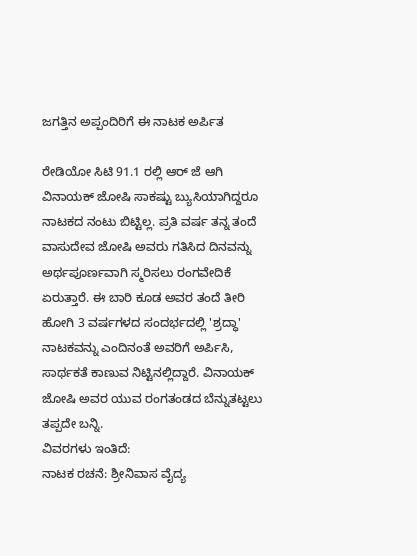ಜಗತ್ತಿನ ಅಪ್ಪಂದಿರಿಗೆ ಈ ನಾಟಕ ಅರ್ಪಿತ

ರೇಡಿಯೋ ಸಿಟಿ 91.1 ರಲ್ಲಿ ಆರ್ ಜೆ ಆಗಿ ವಿನಾಯಕ್ ಜೋಷಿ ಸಾಕಷ್ಟು ಬ್ಯುಸಿಯಾಗಿದ್ದರೂ ನಾಟಕದ ನಂಟು ಬಿಟ್ಟಿಲ್ಲ. ಪ್ರತಿ ವರ್ಷ ತನ್ನ ತಂದೆ ವಾಸುದೇವ ಜೋಷಿ ಅವರು ಗತಿಸಿದ ದಿನವನ್ನು ಅರ್ಥಪೂರ್ಣವಾಗಿ ಸ್ಮರಿಸಲು ರಂಗವೇದಿಕೆ ಏರುತ್ತಾರೆ. ಈ ಬಾರಿ ಕೂಡ ಅವರ ತಂದೆ ತೀರಿ ಹೋಗಿ 3 ವರ್ಷಗಳದ ಸಂದರ್ಭದಲ್ಲಿ 'ಶ್ರದ್ಧಾ' ನಾಟಕವನ್ನು ಎಂದಿನಂತೆ ಅವರಿಗೆ ಅರ್ಪಿಸಿ, ಸಾರ್ಥಕತೆ ಕಾಣುವ ನಿಟ್ಟಿನಲ್ಲಿದ್ದಾರೆ. ವಿನಾಯಕ್ ಜೋಷಿ ಅವರ ಯುವ ರಂಗತಂಡದ ಬೆನ್ನುತಟ್ಟಲು ತಪ್ಪದೇ ಬನ್ನಿ.
ವಿವರಗಳು ಇಂತಿದೆ:
ನಾಟಕ ರಚನೆ: ಶ್ರೀನಿವಾಸ ವೈದ್ಯ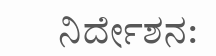ನಿರ್ದೇಶನ: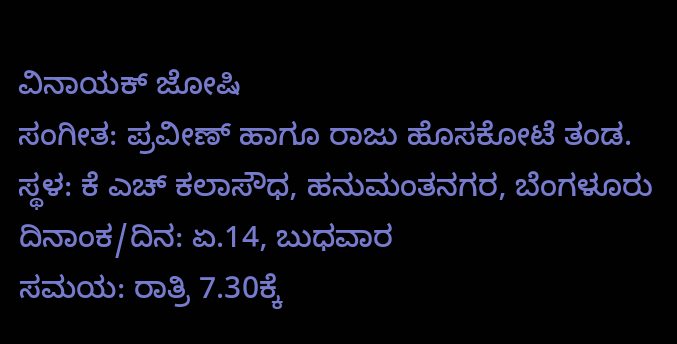ವಿನಾಯಕ್ ಜೋಷಿ
ಸಂಗೀತ: ಪ್ರವೀಣ್ ಹಾಗೂ ರಾಜು ಹೊಸಕೋಟೆ ತಂಡ.
ಸ್ಥಳ: ಕೆ ಎಚ್ ಕಲಾಸೌಧ, ಹನುಮಂತನಗರ, ಬೆಂಗಳೂರು
ದಿನಾಂಕ/ದಿನ: ಏ.14, ಬುಧವಾರ
ಸಮಯ: ರಾತ್ರಿ 7.30ಕ್ಕೆ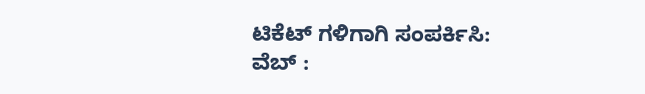ಟಿಕೆಟ್ ಗಳಿಗಾಗಿ ಸಂಪರ್ಕಿಸಿ:
ವೆಬ್ :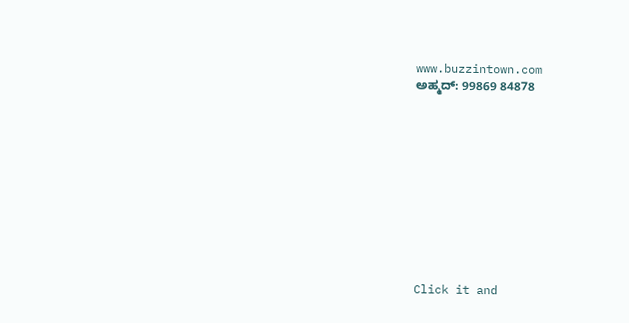www.buzzintown.com
ಅಹ್ಮದ್: 99869 84878











Click it and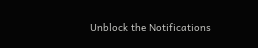Unblock the Notifications